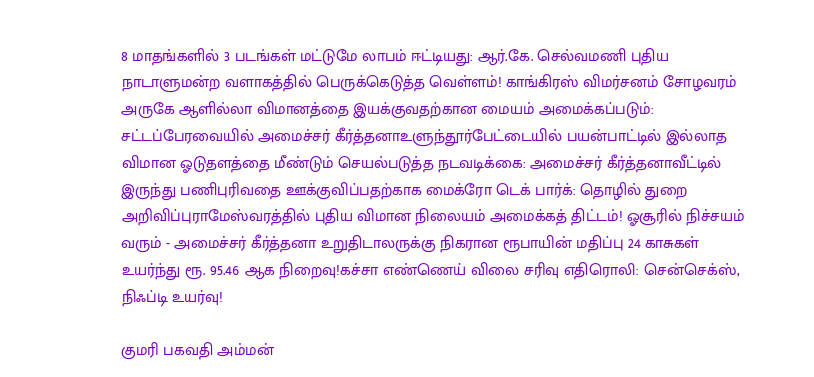8 மாதங்களில் 3 படங்கள் மட்டுமே லாபம் ஈட்டியது: ஆர்.கே. செல்வமணி புதிய நாடாளுமன்ற வளாகத்தில் பெருக்கெடுத்த வெள்ளம்! காங்கிரஸ் விமர்சனம் சோழவரம் அருகே ஆளில்லா விமானத்தை இயக்குவதற்கான மையம் அமைக்கப்படும்: சட்டப்பேரவையில் அமைச்சர் கீர்த்தனாஉளுந்தூர்பேட்டையில் பயன்பாட்டில் இல்லாத விமான ஓடுதளத்தை மீண்டும் செயல்படுத்த நடவடிக்கை: அமைச்சர் கீர்த்தனாவீட்டில் இருந்து பணிபுரிவதை ஊக்குவிப்பதற்காக மைக்ரோ டெக் பார்க்: தொழில் துறை அறிவிப்புராமேஸ்வரத்தில் புதிய விமான நிலையம் அமைக்கத் திட்டம்! ஓசூரில் நிச்சயம் வரும் - அமைச்சர் கீர்த்தனா உறுதிடாலருக்கு நிகரான ரூபாயின் மதிப்பு 24 காசுகள் உயர்ந்து ரூ. 95.46 ஆக நிறைவு!கச்சா எண்ணெய் விலை சரிவு எதிரொலி: சென்செக்ஸ், நிஃப்டி உயர்வு!

குமரி பகவதி அம்மன்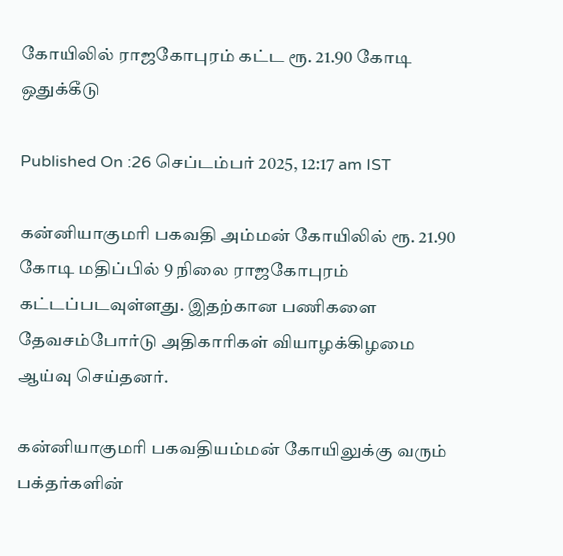கோயிலில் ராஜகோபுரம் கட்ட ரூ. 21.90 கோடி ஒதுக்கீடு

Published On :26 செப்டம்பர் 2025, 12:17 am IST

கன்னியாகுமரி பகவதி அம்மன் கோயிலில் ரூ. 21.90 கோடி மதிப்பில் 9 நிலை ராஜகோபுரம் கட்டப்படவுள்ளது. இதற்கான பணிகளை தேவசம்போர்டு அதிகாரிகள் வியாழக்கிழமை ஆய்வு செய்தனர்.

கன்னியாகுமரி பகவதியம்மன் கோயிலுக்கு வரும் பக்தர்களின்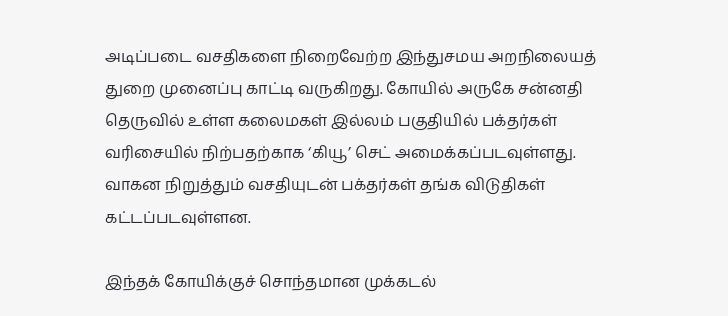அடிப்படை வசதிகளை நிறைவேற்ற இந்துசமய அறநிலையத் துறை முனைப்பு காட்டி வருகிறது. கோயில் அருகே சன்னதி தெருவில் உள்ள கலைமகள் இல்லம் பகுதியில் பக்தர்கள் வரிசையில் நிற்பதற்காக ‘கியூ’ செட் அமைக்கப்படவுள்ளது. வாகன நிறுத்தும் வசதியுடன் பக்தர்கள் தங்க விடுதிகள் கட்டப்படவுள்ளன.

இந்தக் கோயிக்குச் சொந்தமான முக்கடல்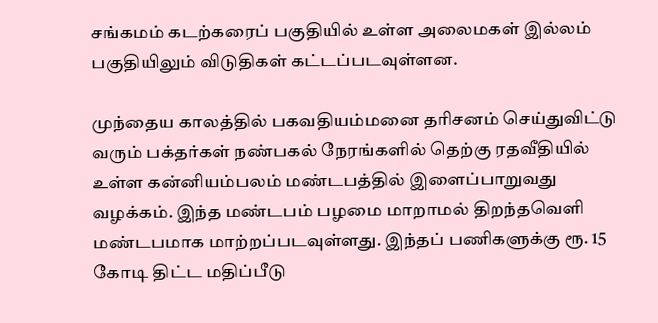சங்கமம் கடற்கரைப் பகுதியில் உள்ள அலைமகள் இல்லம் பகுதியிலும் விடுதிகள் கட்டப்படவுள்ளன.

முந்தைய காலத்தில் பகவதியம்மனை தரிசனம் செய்துவிட்டு வரும் பக்தர்கள் நண்பகல் நேரங்களில் தெற்கு ரதவீதியில் உள்ள கன்னியம்பலம் மண்டபத்தில் இளைப்பாறுவது வழக்கம். இந்த மண்டபம் பழமை மாறாமல் திறந்தவெளி மண்டபமாக மாற்றப்படவுள்ளது. இந்தப் பணிகளுக்கு ரூ. 15 கோடி திட்ட மதிப்பீடு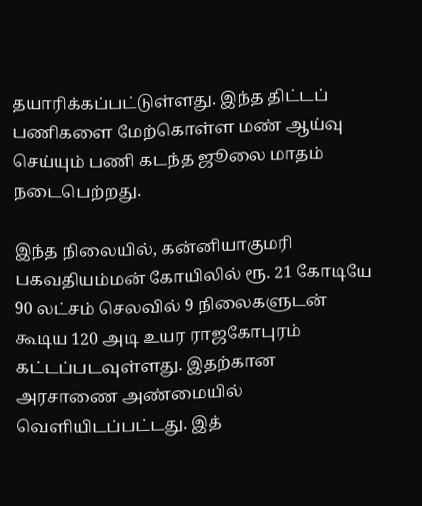தயாரிக்கப்பட்டுள்ளது. இந்த திட்டப் பணிகளை மேற்கொள்ள மண் ஆய்வு செய்யும் பணி கடந்த ஜூலை மாதம் நடைபெற்றது.

இந்த நிலையில், கன்னியாகுமரி பகவதியம்மன் கோயிலில் ரூ. 21 கோடியே 90 லட்சம் செலவில் 9 நிலைகளுடன் கூடிய 120 அடி உயர ராஜகோபுரம் கட்டப்படவுள்ளது. இதற்கான அரசாணை அண்மையில் வெளியிடப்பட்டது. இத்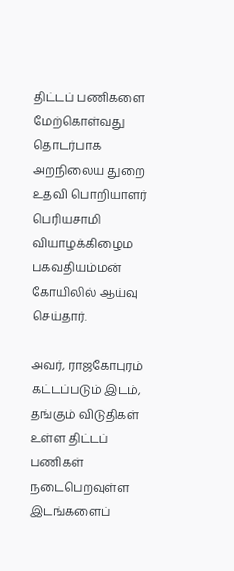திட்டப் பணிகளை மேற்கொள்வது தொடர்பாக அறநிலைய துறை உதவி பொறியாளர் பெரியசாமி வியாழக்கிழைம பகவதியம்மன் கோயிலில் ஆய்வு செய்தார்.

அவர், ராஜகோபுரம் கட்டப்படும் இடம், தங்கும் விடுதிகள் உள்ள திட்டப் பணிகள் நடைபெறவுள்ள இடங்களைப்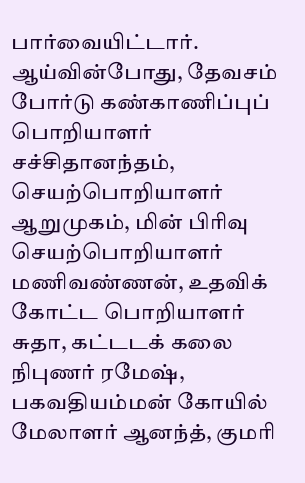பார்வையிட்டார். ஆய்வின்போது, தேவசம் போர்டு கண்காணிப்புப் பொறியாளர் சச்சிதானந்தம், செயற்பொறியாளர் ஆறுமுகம், மின் பிரிவு செயற்பொறியாளர் மணிவண்ணன், உதவிக் கோட்ட பொறியாளர் சுதா, கட்டடக் கலை நிபுணர் ரமேஷ், பகவதியம்மன் கோயில் மேலாளர் ஆனந்த், குமரி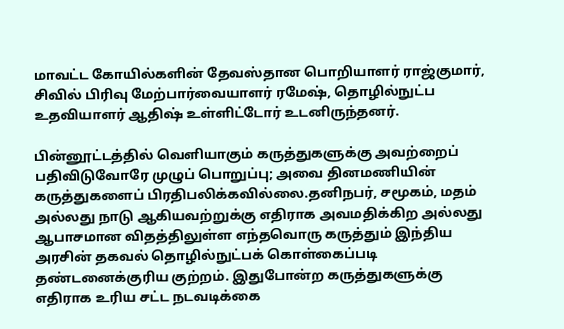மாவட்ட கோயில்களின் தேவஸ்தான பொறியாளர் ராஜ்குமார், சிவில் பிரிவு மேற்பார்வையாளர் ரமேஷ், தொழில்நுட்ப உதவியாளர் ஆதிஷ் உள்ளிட்டோர் உடனிருந்தனர்.

பின்னூட்டத்தில் வெளியாகும் கருத்துகளுக்கு அவற்றைப் பதிவிடுவோரே முழுப் பொறுப்பு; அவை தினமணியின் கருத்துகளைப் பிரதிபலிக்கவில்லை.தனிநபர், சமூகம், மதம் அல்லது நாடு ஆகியவற்றுக்கு எதிராக அவமதிக்கிற அல்லது ஆபாசமான விதத்திலுள்ள எந்தவொரு கருத்தும் இந்திய அரசின் தகவல் தொழில்நுட்பக் கொள்கைப்படி தண்டனைக்குரிய குற்றம். இதுபோன்ற கருத்துகளுக்கு எதிராக உரிய சட்ட நடவடிக்கை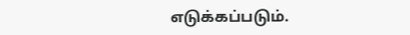எடுக்கப்படும்.